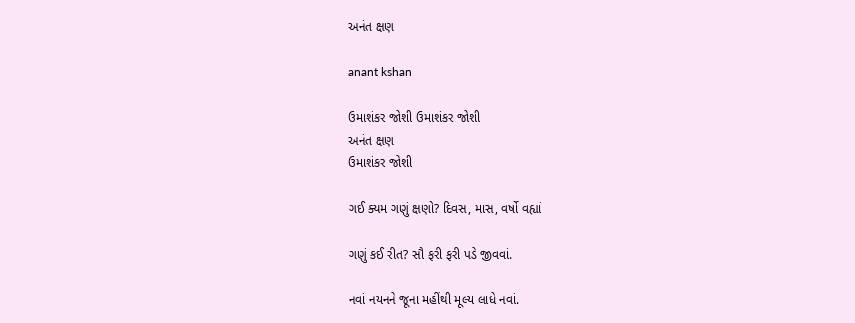અનંત ક્ષણ

anant kshan

ઉમાશંકર જોશી ઉમાશંકર જોશી
અનંત ક્ષણ
ઉમાશંકર જોશી

ગઈ ક્યમ ગણું ક્ષણો? દિવસ, માસ, વર્ષો વહ્યાં

ગણું કઈ રીત? સૌ ફરી ફરી પડે જીવવાં.

નવાં નયનને જૂના મહીંથી મૂલ્ય લાધે નવાં.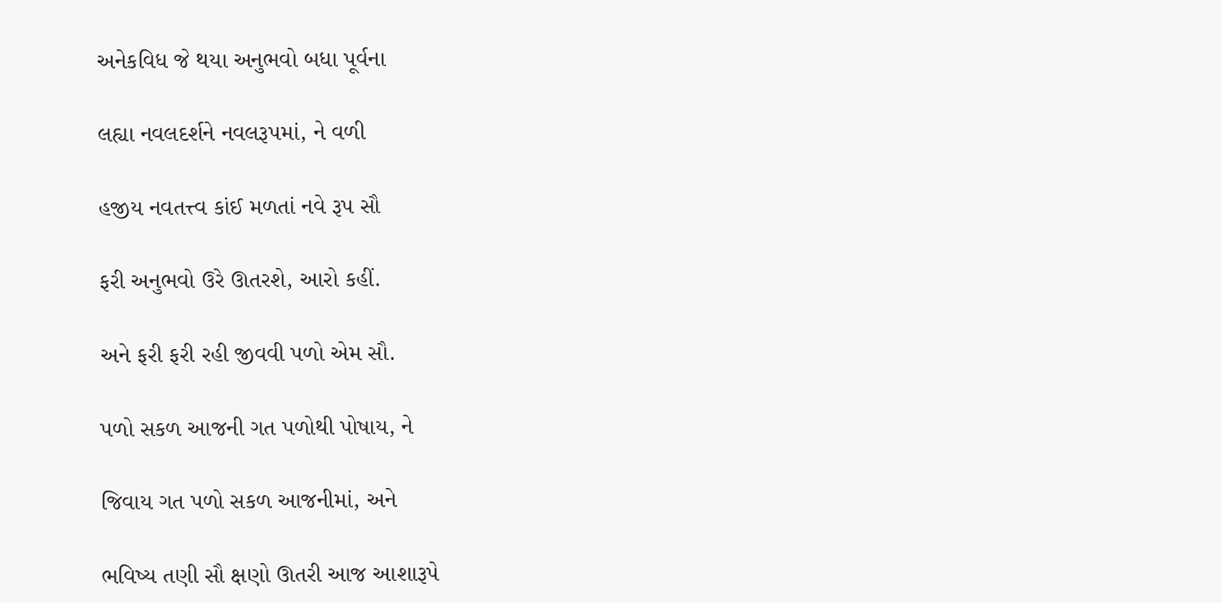અનેકવિધ જે થયા અનુભવો બધા પૂર્વના

લહ્યા નવલદર્શને નવલરૂપમાં, ને વળી

હજીય નવતત્ત્વ કાંઈ મળતાં નવે રૂપ સૌ

ફરી અનુભવો ઉરે ઊતરશે, આરો કહીં.

અને ફરી ફરી રહી જીવવી પળો એમ સૌ.

પળો સકળ આજની ગત પળોથી પોષાય, ને

જિવાય ગત પળો સકળ આજનીમાં, અને

ભવિષ્ય તણી સૌ ક્ષણો ઊતરી આજ આશારૂપે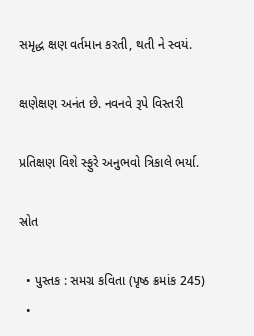સમૃદ્ધ ક્ષણ વર્તમાન કરતી, થતી ને સ્વયં.

ક્ષણેક્ષણ અનંત છે. નવનવે રૂપે વિસ્તરી

પ્રતિક્ષણ વિશે સ્ફુરે અનુભવો ત્રિકાલે ભર્યા.

સ્રોત

  • પુસ્તક : સમગ્ર કવિતા (પૃષ્ઠ ક્રમાંક 245)
  •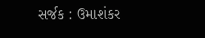સર્જક : ઉમાશંકર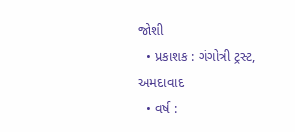જોશી
  • પ્રકાશક : ગંગોત્રી ટ્રસ્ટ, અમદાવાદ
  • વર્ષ :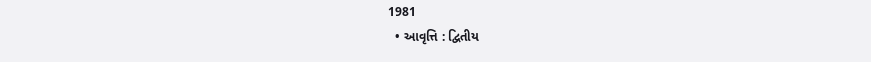1981
  • આવૃત્તિ : દ્વિતીય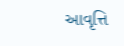આવૃત્તિ